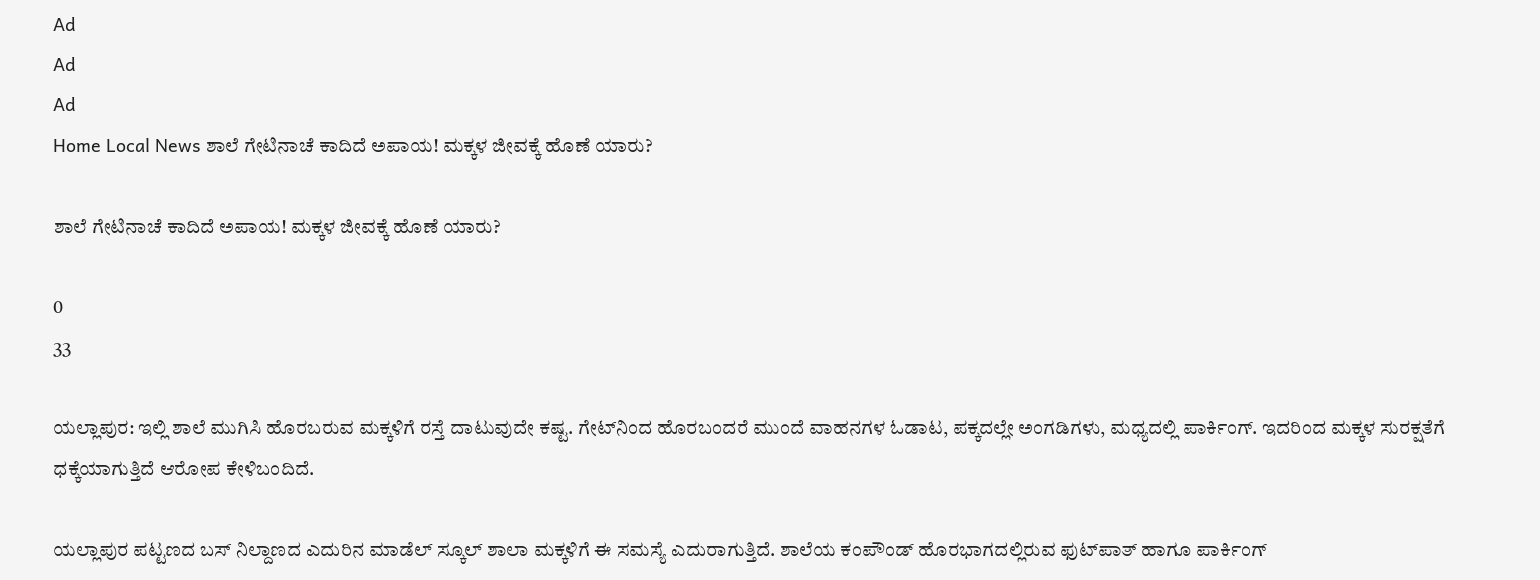Ad
Ad
Ad
Home Local News ಶಾಲೆ ಗೇಟಿನಾಚೆ ಕಾದಿದೆ ಅಪಾಯ! ಮಕ್ಕಳ ಜೀವಕ್ಕೆ ಹೊಣೆ ಯಾರು?

ಶಾಲೆ ಗೇಟಿನಾಚೆ ಕಾದಿದೆ ಅಪಾಯ! ಮಕ್ಕಳ ಜೀವಕ್ಕೆ ಹೊಣೆ ಯಾರು?

0
33

ಯಲ್ಲಾಪುರ: ಇಲ್ಲಿ ಶಾಲೆ ಮುಗಿಸಿ ಹೊರಬರುವ ಮಕ್ಕಳಿಗೆ ರಸ್ತೆ ದಾಟುವುದೇ ಕಷ್ಟ. ಗೇಟ್‌ನಿಂದ ಹೊರಬಂದರೆ ಮುಂದೆ ವಾಹನಗಳ ಓಡಾಟ, ಪಕ್ಕದಲ್ಲೇ ಅಂಗಡಿಗಳು, ಮಧ್ಯದಲ್ಲಿ ಪಾರ್ಕಿಂಗ್‌. ಇದರಿಂದ ಮಕ್ಕಳ ಸುರಕ್ಷತೆಗೆ ಧಕ್ಕೆಯಾಗುತ್ತಿದೆ ಆರೋಪ ಕೇಳಿಬಂದಿದೆ.

ಯಲ್ಲಾಪುರ ಪಟ್ಟಣದ ಬಸ್‌ ನಿಲ್ದಾಣದ ಎದುರಿನ ಮಾಡೆಲ್‌ ಸ್ಕೂಲ್‌ ಶಾಲಾ ಮಕ್ಕಳಿಗೆ ಈ ಸಮಸ್ಯೆ ಎದುರಾಗುತ್ತಿದೆ. ಶಾಲೆಯ ಕಂಪೌಂಡ್‌ ಹೊರಭಾಗದಲ್ಲಿರುವ ಫುಟ್‌ಪಾತ್‌ ಹಾಗೂ ಪಾರ್ಕಿಂಗ್‌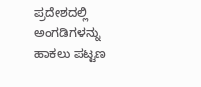ಪ್ರದೇಶದಲ್ಲಿ ಅಂಗಡಿಗಳನ್ನು ಹಾಕಲು ಪಟ್ಟಣ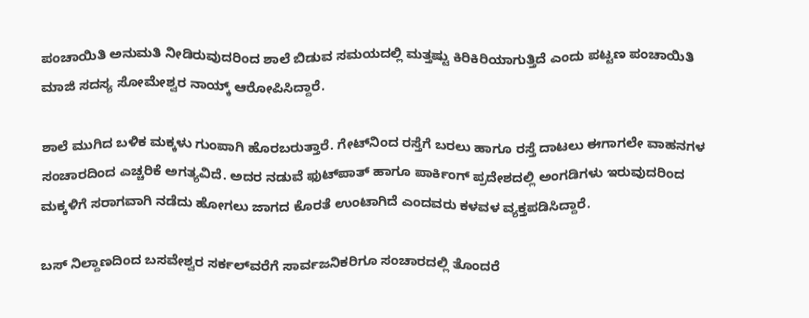ಪಂಚಾಯಿತಿ ಅನುಮತಿ ನೀಡಿರುವುದರಿಂದ ಶಾಲೆ ಬಿಡುವ ಸಮಯದಲ್ಲಿ ಮತ್ತಷ್ಟು ಕಿರಿಕಿರಿಯಾಗುತ್ತಿದೆ ಎಂದು ಪಟ್ಟಣ ಪಂಚಾಯಿತಿ ಮಾಜಿ ಸದಸ್ಯ ಸೋಮೇಶ್ವರ ನಾಯ್ಕ್‌ ಆರೋಪಿಸಿದ್ದಾರೆ.

ಶಾಲೆ ಮುಗಿದ ಬಳಿಕ ಮಕ್ಕಳು ಗುಂಪಾಗಿ ಹೊರಬರುತ್ತಾರೆ. ಗೇಟ್‌ನಿಂದ ರಸ್ತೆಗೆ ಬರಲು ಹಾಗೂ ರಸ್ತೆ ದಾಟಲು ಈಗಾಗಲೇ ವಾಹನಗಳ ಸಂಚಾರದಿಂದ ಎಚ್ಚರಿಕೆ ಅಗತ್ಯವಿದೆ. ಅದರ ನಡುವೆ ಫುಟ್‌ಪಾತ್‌ ಹಾಗೂ ಪಾರ್ಕಿಂಗ್‌ ಪ್ರದೇಶದಲ್ಲಿ ಅಂಗಡಿಗಳು ಇರುವುದರಿಂದ ಮಕ್ಕಳಿಗೆ ಸರಾಗವಾಗಿ ನಡೆದು ಹೋಗಲು ಜಾಗದ ಕೊರತೆ ಉಂಟಾಗಿದೆ ಎಂದವರು ಕಳವಳ ವ್ಯಕ್ತಪಡಿಸಿದ್ದಾರೆ.

ಬಸ್‌ ನಿಲ್ದಾಣದಿಂದ ಬಸವೇಶ್ವರ ಸರ್ಕಲ್‌ವರೆಗೆ ಸಾರ್ವಜನಿಕರಿಗೂ ಸಂಚಾರದಲ್ಲಿ ತೊಂದರೆ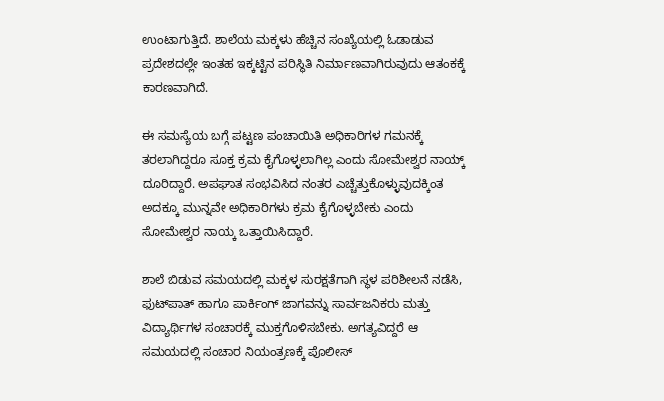ಉಂಟಾಗುತ್ತಿದೆ. ಶಾಲೆಯ ಮಕ್ಕಳು ಹೆಚ್ಚಿನ ಸಂಖ್ಯೆಯಲ್ಲಿ ಓಡಾಡುವ ಪ್ರದೇಶದಲ್ಲೇ ಇಂತಹ ಇಕ್ಕಟ್ಟಿನ ಪರಿಸ್ಥಿತಿ ನಿರ್ಮಾಣವಾಗಿರುವುದು ಆತಂಕಕ್ಕೆ ಕಾರಣವಾಗಿದೆ.

ಈ ಸಮಸ್ಯೆಯ ಬಗ್ಗೆ ಪಟ್ಟಣ ಪಂಚಾಯಿತಿ ಅಧಿಕಾರಿಗಳ ಗಮನಕ್ಕೆ ತರಲಾಗಿದ್ದರೂ ಸೂಕ್ತ ಕ್ರಮ ಕೈಗೊಳ್ಳಲಾಗಿಲ್ಲ ಎಂದು ಸೋಮೇಶ್ವರ ನಾಯ್ಕ್‌ ದೂರಿದ್ದಾರೆ. ಅಪಘಾತ ಸಂಭವಿಸಿದ ನಂತರ ಎಚ್ಚೆತ್ತುಕೊಳ್ಳುವುದಕ್ಕಿಂತ ಅದಕ್ಕೂ ಮುನ್ನವೇ ಅಧಿಕಾರಿಗಳು ಕ್ರಮ ಕೈಗೊಳ್ಳಬೇಕು ಎಂದು ಸೋಮೇಶ್ವರ ನಾಯ್ಕ ಒತ್ತಾಯಿಸಿದ್ದಾರೆ.

ಶಾಲೆ ಬಿಡುವ ಸಮಯದಲ್ಲಿ ಮಕ್ಕಳ ಸುರಕ್ಷತೆಗಾಗಿ ಸ್ಥಳ ಪರಿಶೀಲನೆ ನಡೆಸಿ, ಫುಟ್‌ಪಾತ್‌ ಹಾಗೂ ಪಾರ್ಕಿಂಗ್‌ ಜಾಗವನ್ನು ಸಾರ್ವಜನಿಕರು ಮತ್ತು ವಿದ್ಯಾರ್ಥಿಗಳ ಸಂಚಾರಕ್ಕೆ ಮುಕ್ತಗೊಳಿಸಬೇಕು. ಅಗತ್ಯವಿದ್ದರೆ ಆ ಸಮಯದಲ್ಲಿ ಸಂಚಾರ ನಿಯಂತ್ರಣಕ್ಕೆ ಪೊಲೀಸ್‌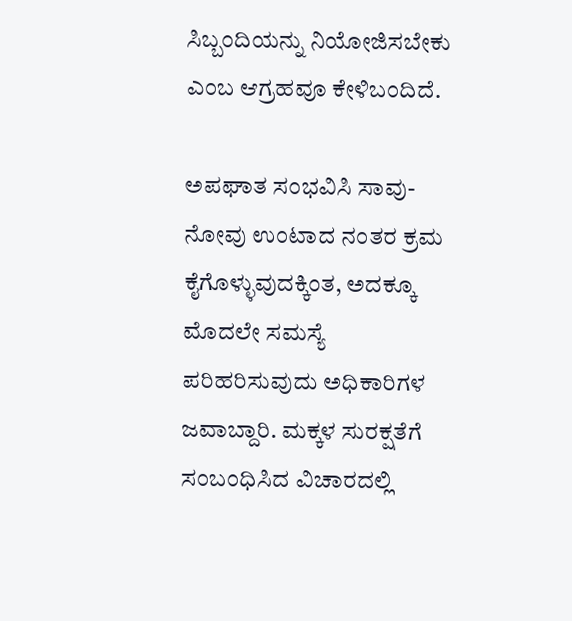ಸಿಬ್ಬಂದಿಯನ್ನು ನಿಯೋಜಿಸಬೇಕು ಎಂಬ ಆಗ್ರಹವೂ ಕೇಳಿಬಂದಿದೆ.

ಅಪಘಾತ ಸಂಭವಿಸಿ ಸಾವು-ನೋವು ಉಂಟಾದ ನಂತರ ಕ್ರಮ ಕೈಗೊಳ್ಳುವುದಕ್ಕಿಂತ, ಅದಕ್ಕೂ ಮೊದಲೇ ಸಮಸ್ಯೆ ಪರಿಹರಿಸುವುದು ಅಧಿಕಾರಿಗಳ ಜವಾಬ್ದಾರಿ. ಮಕ್ಕಳ ಸುರಕ್ಷತೆಗೆ ಸಂಬಂಧಿಸಿದ ವಿಚಾರದಲ್ಲಿ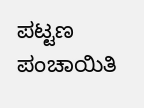ಪಟ್ಟಣ ಪಂಚಾಯಿತಿ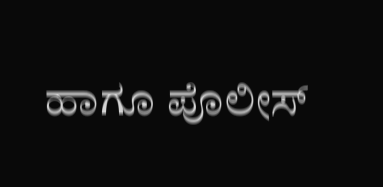ಹಾಗೂ ಪೊಲೀಸ್‌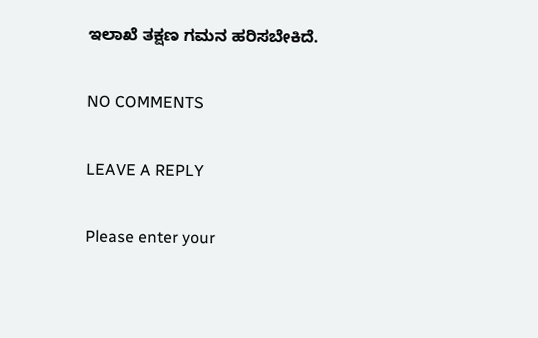ಇಲಾಖೆ ತಕ್ಷಣ ಗಮನ ಹರಿಸಬೇಕಿದೆ.

NO COMMENTS

LEAVE A REPLY

Please enter your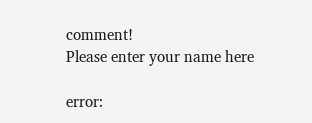comment!
Please enter your name here

error: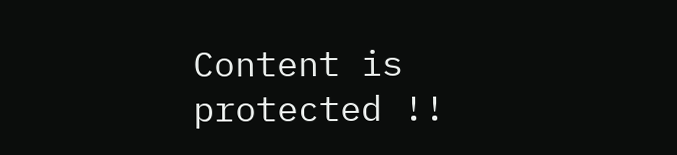Content is protected !!